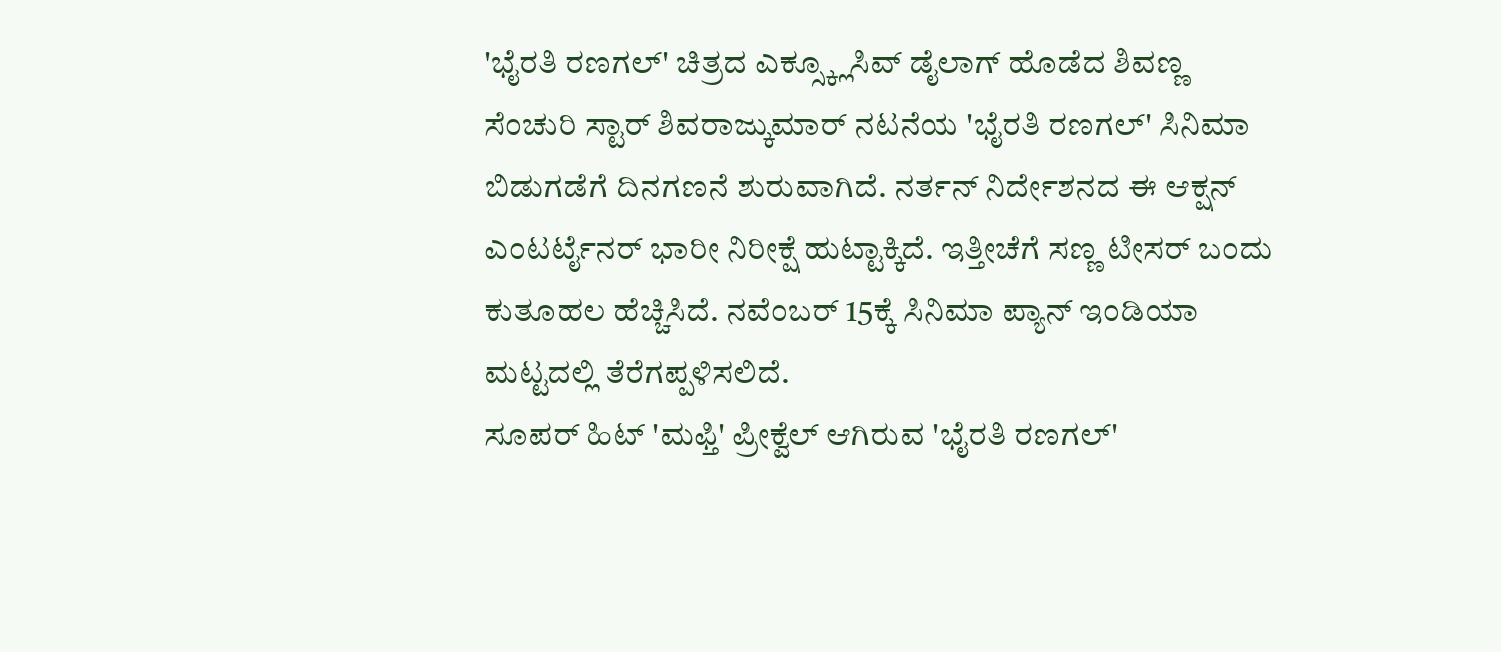'ಭೈರತಿ ರಣಗಲ್' ಚಿತ್ರದ ಎಕ್ಸ್ಕ್ಲೂಸಿವ್ ಡೈಲಾಗ್ ಹೊಡೆದ ಶಿವಣ್ಣ
ಸೆಂಚುರಿ ಸ್ಟಾರ್ ಶಿವರಾಜ್ಕುಮಾರ್ ನಟನೆಯ 'ಭೈರತಿ ರಣಗಲ್' ಸಿನಿಮಾ ಬಿಡುಗಡೆಗೆ ದಿನಗಣನೆ ಶುರುವಾಗಿದೆ. ನರ್ತನ್ ನಿರ್ದೇಶನದ ಈ ಆಕ್ಷನ್ ಎಂಟರ್ಟೈನರ್ ಭಾರೀ ನಿರೀಕ್ಷೆ ಹುಟ್ಟಾಕ್ಕಿದೆ. ಇತ್ತೀಚೆಗೆ ಸಣ್ಣ ಟೀಸರ್ ಬಂದು ಕುತೂಹಲ ಹೆಚ್ಚಿಸಿದೆ. ನವೆಂಬರ್ 15ಕ್ಕೆ ಸಿನಿಮಾ ಪ್ಯಾನ್ ಇಂಡಿಯಾ ಮಟ್ಟದಲ್ಲಿ ತೆರೆಗಪ್ಪಳಿಸಲಿದೆ.
ಸೂಪರ್ ಹಿಟ್ 'ಮಫ್ತಿ' ಪ್ರೀಕ್ವೆಲ್ ಆಗಿರುವ 'ಭೈರತಿ ರಣಗಲ್'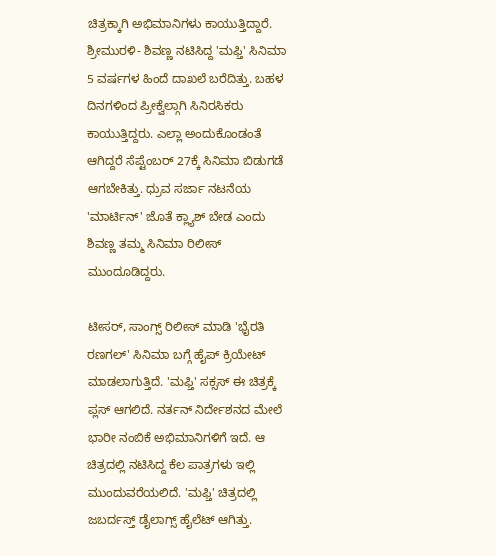ಚಿತ್ರಕ್ಕಾಗಿ ಅಭಿಮಾನಿಗಳು ಕಾಯುತ್ತಿದ್ದಾರೆ. ಶ್ರೀಮುರಳಿ- ಶಿವಣ್ಣ ನಟಿಸಿದ್ದ 'ಮಫ್ತಿ' ಸಿನಿಮಾ 5 ವರ್ಷಗಳ ಹಿಂದೆ ದಾಖಲೆ ಬರೆದಿತ್ತು. ಬಹಳ ದಿನಗಳಿಂದ ಪ್ರೀಕ್ವೆಲ್ಗಾಗಿ ಸಿನಿರಸಿಕರು ಕಾಯುತ್ತಿದ್ದರು. ಎಲ್ಲಾ ಅಂದುಕೊಂಡಂತೆ ಆಗಿದ್ದರೆ ಸೆಪ್ಟೆಂಬರ್ 27ಕ್ಕೆ ಸಿನಿಮಾ ಬಿಡುಗಡೆ ಆಗಬೇಕಿತ್ತು. ಧ್ರುವ ಸರ್ಜಾ ನಟನೆಯ 'ಮಾರ್ಟಿನ್' ಜೊತೆ ಕ್ಲ್ಯಾಶ್ ಬೇಡ ಎಂದು ಶಿವಣ್ಣ ತಮ್ಮ ಸಿನಿಮಾ ರಿಲೀಸ್ ಮುಂದೂಡಿದ್ದರು.

ಟೀಸರ್, ಸಾಂಗ್ಸ್ ರಿಲೀಸ್ ಮಾಡಿ 'ಭೈರತಿ ರಣಗಲ್' ಸಿನಿಮಾ ಬಗ್ಗೆ ಹೈಪ್ ಕ್ರಿಯೇಟ್ ಮಾಡಲಾಗುತ್ತಿದೆ. 'ಮಫ್ತಿ' ಸಕ್ಸಸ್ ಈ ಚಿತ್ರಕ್ಕೆ ಪ್ಲಸ್ ಆಗಲಿದೆ. ನರ್ತನ್ ನಿರ್ದೇಶನದ ಮೇಲೆ ಭಾರೀ ನಂಬಿಕೆ ಅಭಿಮಾನಿಗಳಿಗೆ ಇದೆ. ಆ ಚಿತ್ರದಲ್ಲಿ ನಟಿಸಿದ್ದ ಕೆಲ ಪಾತ್ರಗಳು ಇಲ್ಲಿ ಮುಂದುವರೆಯಲಿದೆ. 'ಮಫ್ತಿ' ಚಿತ್ರದಲ್ಲಿ ಜಬರ್ದಸ್ತ್ ಡೈಲಾಗ್ಸ್ ಹೈಲೆಟ್ ಆಗಿತ್ತು.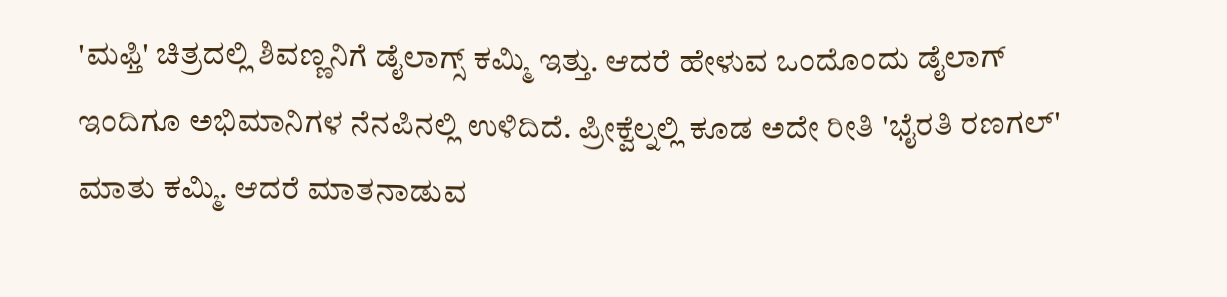'ಮಫ್ತಿ' ಚಿತ್ರದಲ್ಲಿ ಶಿವಣ್ಣನಿಗೆ ಡೈಲಾಗ್ಸ್ ಕಮ್ಮಿ ಇತ್ತು. ಆದರೆ ಹೇಳುವ ಒಂದೊಂದು ಡೈಲಾಗ್ ಇಂದಿಗೂ ಅಭಿಮಾನಿಗಳ ನೆನಪಿನಲ್ಲಿ ಉಳಿದಿದೆ. ಪ್ರೀಕ್ವೆಲ್ನಲ್ಲಿ ಕೂಡ ಅದೇ ರೀತಿ 'ಭೈರತಿ ರಣಗಲ್' ಮಾತು ಕಮ್ಮಿ. ಆದರೆ ಮಾತನಾಡುವ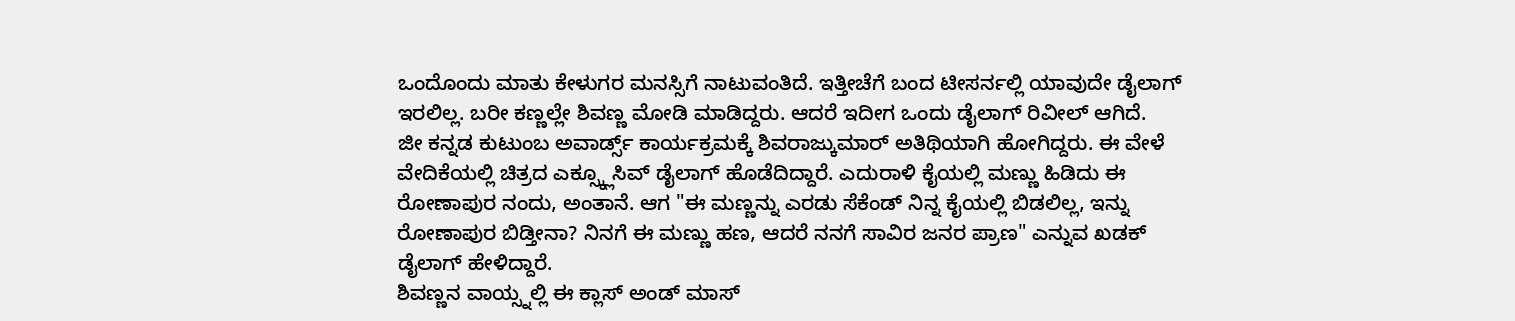ಒಂದೊಂದು ಮಾತು ಕೇಳುಗರ ಮನಸ್ಸಿಗೆ ನಾಟುವಂತಿದೆ. ಇತ್ತೀಚೆಗೆ ಬಂದ ಟೀಸರ್ನಲ್ಲಿ ಯಾವುದೇ ಡೈಲಾಗ್ ಇರಲಿಲ್ಲ. ಬರೀ ಕಣ್ಣಲ್ಲೇ ಶಿವಣ್ಣ ಮೋಡಿ ಮಾಡಿದ್ದರು. ಆದರೆ ಇದೀಗ ಒಂದು ಡೈಲಾಗ್ ರಿವೀಲ್ ಆಗಿದೆ.
ಜೀ ಕನ್ನಡ ಕುಟುಂಬ ಅವಾರ್ಡ್ಸ್ ಕಾರ್ಯಕ್ರಮಕ್ಕೆ ಶಿವರಾಜ್ಕುಮಾರ್ ಅತಿಥಿಯಾಗಿ ಹೋಗಿದ್ದರು. ಈ ವೇಳೆ ವೇದಿಕೆಯಲ್ಲಿ ಚಿತ್ರದ ಎಕ್ಸ್ಕ್ಲೂಸಿವ್ ಡೈಲಾಗ್ ಹೊಡೆದಿದ್ದಾರೆ. ಎದುರಾಳಿ ಕೈಯಲ್ಲಿ ಮಣ್ಣು ಹಿಡಿದು ಈ ರೋಣಾಪುರ ನಂದು, ಅಂತಾನೆ. ಆಗ "ಈ ಮಣ್ಣನ್ನು ಎರಡು ಸೆಕೆಂಡ್ ನಿನ್ನ ಕೈಯಲ್ಲಿ ಬಿಡಲಿಲ್ಲ, ಇನ್ನು ರೋಣಾಪುರ ಬಿಡ್ತೀನಾ? ನಿನಗೆ ಈ ಮಣ್ಣು ಹಣ, ಆದರೆ ನನಗೆ ಸಾವಿರ ಜನರ ಪ್ರಾಣ" ಎನ್ನುವ ಖಡಕ್ ಡೈಲಾಗ್ ಹೇಳಿದ್ದಾರೆ.
ಶಿವಣ್ಣನ ವಾಯ್ಸ್ನಲ್ಲಿ ಈ ಕ್ಲಾಸ್ ಅಂಡ್ ಮಾಸ್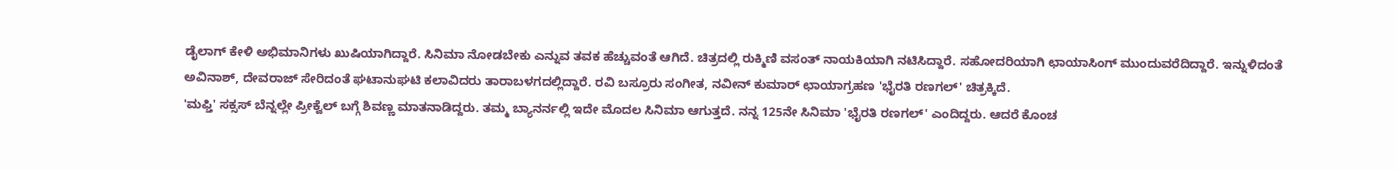ಡೈಲಾಗ್ ಕೇಳಿ ಅಭಿಮಾನಿಗಳು ಖುಷಿಯಾಗಿದ್ದಾರೆ. ಸಿನಿಮಾ ನೋಡಬೇಕು ಎನ್ನುವ ತವಕ ಹೆಚ್ಚುವಂತೆ ಆಗಿದೆ. ಚಿತ್ರದಲ್ಲಿ ರುಕ್ಮಿಣಿ ವಸಂತ್ ನಾಯಕಿಯಾಗಿ ನಟಿಸಿದ್ದಾರೆ. ಸಹೋದರಿಯಾಗಿ ಛಾಯಾಸಿಂಗ್ ಮುಂದುವರೆದಿದ್ದಾರೆ. ಇನ್ನುಳಿದಂತೆ ಅವಿನಾಶ್, ದೇವರಾಜ್ ಸೇರಿದಂತೆ ಘಟಾನುಘಟಿ ಕಲಾವಿದರು ತಾರಾಬಳಗದಲ್ಲಿದ್ದಾರೆ. ರವಿ ಬಸ್ರೂರು ಸಂಗೀತ, ನವೀನ್ ಕುಮಾರ್ ಛಾಯಾಗ್ರಹಣ 'ಭೈರತಿ ರಣಗಲ್' ಚಿತ್ರಕ್ಕಿದೆ.
'ಮಫ್ತಿ' ಸಕ್ಸಸ್ ಬೆನ್ನಲ್ಲೇ ಪ್ರೀಕ್ವೆಲ್ ಬಗ್ಗೆ ಶಿವಣ್ಣ ಮಾತನಾಡಿದ್ದರು. ತಮ್ಮ ಬ್ಯಾನರ್ನಲ್ಲಿ ಇದೇ ಮೊದಲ ಸಿನಿಮಾ ಆಗುತ್ತದೆ. ನನ್ನ 125ನೇ ಸಿನಿಮಾ 'ಭೈರತಿ ರಣಗಲ್' ಎಂದಿದ್ದರು. ಆದರೆ ಕೊಂಚ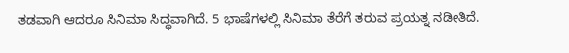ತಡವಾಗಿ ಆದರೂ ಸಿನಿಮಾ ಸಿದ್ಧವಾಗಿದೆ. 5 ಭಾಷೆಗಳಲ್ಲಿ ಸಿನಿಮಾ ತೆರೆಗೆ ತರುವ ಪ್ರಯತ್ನ ನಡೀತಿದೆ.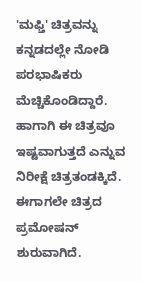'ಮಫ್ತಿ' ಚಿತ್ರವನ್ನು ಕನ್ನಡದಲ್ಲೇ ನೋಡಿ ಪರಭಾಷಿಕರು ಮೆಚ್ಚಿಕೊಂಡಿದ್ದಾರೆ. ಹಾಗಾಗಿ ಈ ಚಿತ್ರವೂ ಇಷ್ಟವಾಗುತ್ತದೆ ಎನ್ನುವ ನಿರೀಕ್ಷೆ ಚಿತ್ರತಂಡಕ್ಕಿದೆ. ಈಗಾಗಲೇ ಚಿತ್ರದ ಪ್ರಮೋಷನ್ ಶುರುವಾಗಿದೆ.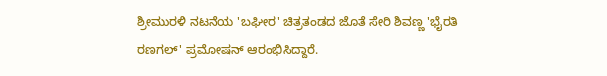ಶ್ರೀಮುರಳಿ ನಟನೆಯ 'ಬಘೀರ' ಚಿತ್ರತಂಡದ ಜೊತೆ ಸೇರಿ ಶಿವಣ್ಣ 'ಭೈರತಿ ರಣಗಲ್' ಪ್ರಮೋಷನ್ ಆರಂಭಿಸಿದ್ದಾರೆ.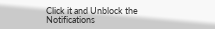Click it and Unblock the Notifications